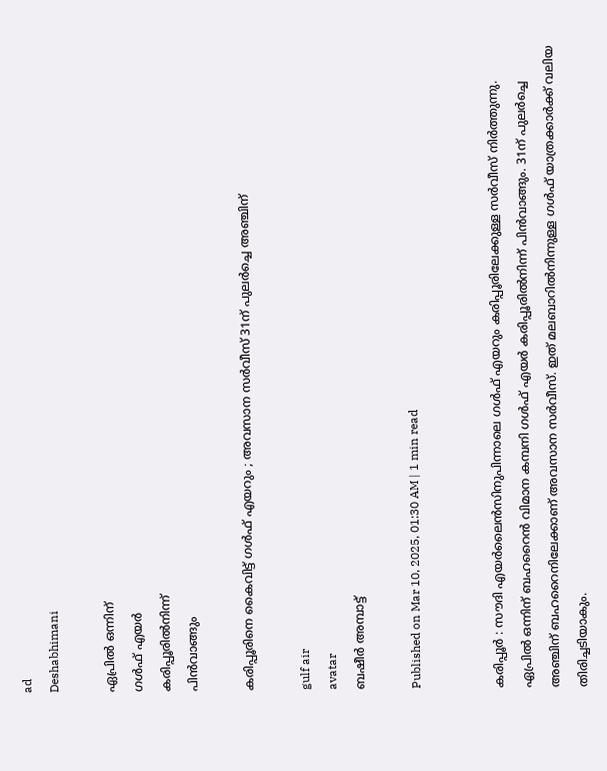ad
Deshabhimani

ഏപ്രിൽ ഒന്ന‍ിന്‌
ഗൾഫ് എയർ
കരിപ്പൂരിൽനിന്ന്
പിൻവാങ്ങും

കരിപ്പൂരിനെ കൈവിട്ട് ഗൾഫ് എയറും ; അവസാന സർവീസ് 31ന് പുലർച്ചെ അഞ്ചിന്

gulf air
avatar
ബഷീർ അമ്പാട്ട്‌

Published on Mar 10, 2025, 01:30 AM | 1 min read


കരിപ്പൂർ : സൗദി എയർലൈൻസിനുപിന്നാലെ ഗൾഫ് എയറും കരിപ്പൂരിലേക്കുള്ള സർവീസ് നിർത്തുന്നു. ഏപ്രിൽ ഒന്ന‍ിന്‌ ബഹറൈൻ വിമാന കമ്പനി ഗൾഫ് എയർ കരിപ്പൂരിൽനിന്ന് പിൻവാങ്ങും. 31ന് പുലർച്ചെ അഞ്ചിന് ബഹറൈനിലേക്കാണ്‌ അവസാന സർവീസ്. ഇത്‌ മലബാറിൽനിന്നുള്ള ഗൾഫ് യാത്രക്കാർക്ക് വലിയ തിരിച്ചടിയാകും.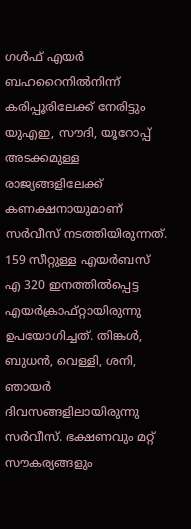ഗൾഫ് എയർ ബഹറൈനിൽനിന്ന് കരിപ്പൂരിലേക്ക് നേരിട്ടും യുഎഇ, സൗദി, യൂറോപ്പ് അടക്കമുള്ള രാജ്യങ്ങളിലേക്ക് കണക്ഷനായുമാണ്‌ സർവീസ് നടത്തിയിരുന്നത്. 159 സീറ്റുള്ള എയർബസ് എ 320 ഇനത്തിൽപ്പെട്ട എയർക്രാഫ്റ്റായിരുന്നു ഉപയോഗിച്ചത്. തിങ്കൾ, ബുധൻ, വെള്ളി, ശനി, ഞായർ ദിവസങ്ങളിലായിരുന്നു സർവീസ്. ഭക്ഷണവും മറ്റ് സൗകര്യങ്ങളും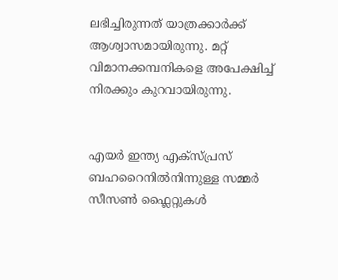ലഭിച്ചിരുന്നത് യാത്രക്കാർക്ക് ആശ്വാസമായിരുന്നു. മറ്റ് വിമാനക്കമ്പനികളെ അപേക്ഷിച്ച് നിരക്കും കുറവായിരുന്നു.


എയർ ഇന്ത്യ എക്‌സ്‌പ്രസ് ബഹറൈനിൽനിന്നുള്ള സമ്മർ സീസൺ ഫ്ലൈറ്റുകൾ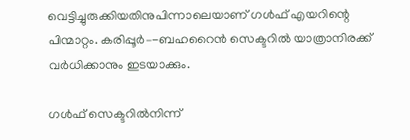വെട്ടിച്ചുരുക്കിയതിനുപിന്നാലെയാണ്‌ ഗൾഫ് എയറിന്റെ പിന്മാറ്റം. കരിപ്പൂർ–-ബഹറൈൻ സെക്ടറിൽ യാത്രാനിരക്ക് വർധിക്കാനും ഇടയാക്കും.

ഗൾഫ് സെക്ടറിൽനിന്ന്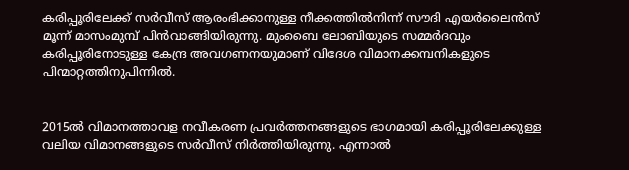കരിപ്പൂരിലേക്ക് സർവീസ് ആരംഭിക്കാനുള്ള നീക്കത്തിൽനിന്ന് സൗദി എയർലൈൻസ് മൂന്ന് മാസംമുമ്പ്‌ പിൻവാങ്ങിയിരുന്നു. മുംബൈ ലോബിയുടെ സമ്മർദവും കരിപ്പൂരിനോടുള്ള കേന്ദ്ര അവഗണനയുമാണ് വിദേശ വിമാനക്കമ്പനികളുടെ പിന്മാറ്റത്തിനുപിന്നിൽ.


2015ൽ വിമാനത്താവള നവീകരണ പ്രവർത്തനങ്ങളുടെ ഭാഗമായി കരിപ്പൂരിലേക്കുള്ള വലിയ വിമാനങ്ങളുടെ സർവീസ്‌ നിർത്തിയിരുന്നു. എന്നാൽ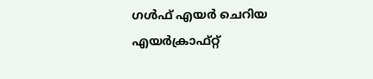ഗൾഫ് എയർ ചെറിയ എയർക്രാഫ്റ്റ്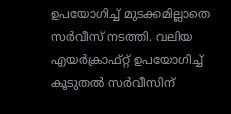ഉപയോഗിച്ച്‌ മുടക്കമില്ലാതെ സർവീസ് നടത്തി. വലിയ എയർക്രാഫ്റ്റ് ഉപയോഗിച്ച് കൂടുതൽ സർവീസിന്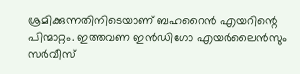ശ്രമിക്കുന്നതിനിടെയാണ് ബഹറൈൻ എയറിന്റെ പിന്മാറ്റം. ഇത്തവണ ഇൻഡിഗോ എയർലൈൻസും സർവീസ്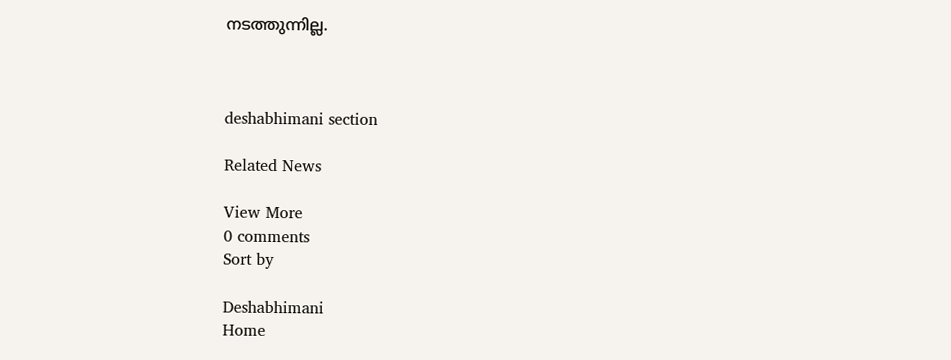നടത്തുന്നില്ല.



deshabhimani section

Related News

View More
0 comments
Sort by

Deshabhimani
Home